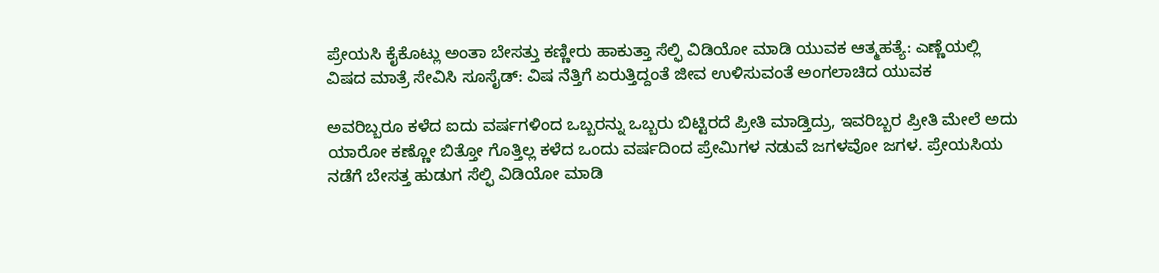ಪ್ರೇಯಸಿ ಕೈಕೊಟ್ಲು ಅಂತಾ ಬೇಸತ್ತು ಕಣ್ಣೀರು ಹಾಕುತ್ತಾ ಸೆಲ್ಫಿ ವಿಡಿಯೋ ಮಾಡಿ ಯುವಕ ಆತ್ಮಹತ್ಯೆ: ಎಣ್ಣೆಯಲ್ಲಿ ವಿಷದ ಮಾತ್ರೆ ಸೇವಿಸಿ ಸೂಸೈಡ್: ವಿಷ ನೆತ್ತಿಗೆ ಏರುತ್ತಿದ್ದಂತೆ ಜೀವ ಉಳಿಸುವಂತೆ ಅಂಗಲಾಚಿದ ಯುವಕ

ಅವರಿಬ್ಬರೂ ಕಳೆದ ಐದು ವರ್ಷಗಳಿಂದ ಒಬ್ಬರನ್ನು ಒಬ್ಬರು ಬಿಟ್ಟಿರದೆ ಪ್ರೀತಿ ಮಾಡ್ತಿದ್ರು, ಇವರಿಬ್ಬರ ಪ್ರೀತಿ ಮೇಲೆ ಅದು ಯಾರೋ ಕಣ್ಣೋ ಬಿತ್ತೋ ಗೊತ್ತಿಲ್ಲ ಕಳೆದ ಒಂದು ವರ್ಷದಿಂದ ಪ್ರೇಮಿಗಳ ನಡುವೆ ಜಗಳವೋ ಜಗಳ. ಪ್ರೇಯಸಿಯ ನಡೆಗೆ ಬೇಸತ್ತ ಹುಡುಗ ಸೆಲ್ಫಿ ವಿಡಿಯೋ ಮಾಡಿ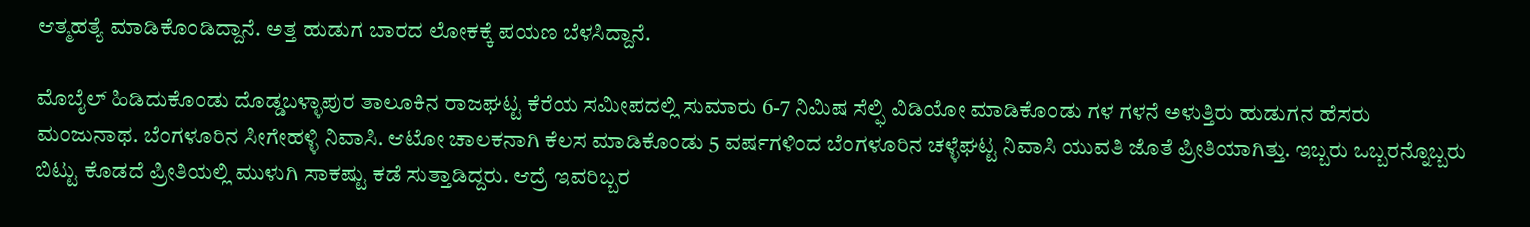ಆತ್ಮಹತ್ಯೆ ಮಾಡಿಕೊಂಡಿದ್ದಾನೆ. ಅತ್ತ ಹುಡುಗ ಬಾರದ ಲೋಕಕ್ಕೆ ಪಯಣ ಬೆಳಸಿದ್ದಾನೆ.

ಮೊಬೈಲ್ ಹಿಡಿದುಕೊಂಡು ದೊಡ್ಡಬಳ್ಳಾಪುರ ತಾಲೂಕಿನ ರಾಜಘಟ್ಟ ಕೆರೆಯ ಸಮೀಪದಲ್ಲಿ ಸುಮಾರು 6-7 ನಿಮಿಷ ಸೆಲ್ಫಿ ವಿಡಿಯೋ ಮಾಡಿಕೊಂಡು ಗಳ ಗಳನೆ ಅಳುತ್ತಿರು ಹುಡುಗನ ಹೆಸರು ಮಂಜುನಾಥ‌. ಬೆಂಗಳೂರಿನ ಸೀಗೇಹಳ್ಳಿ ನಿವಾಸಿ. ಆಟೋ ಚಾಲಕನಾಗಿ ಕೆಲಸ ಮಾಡಿಕೊಂಡು 5 ವರ್ಷಗಳಿಂದ ಬೆಂಗಳೂರಿನ ಚಳ್ಳೆಘಟ್ಟ ನಿವಾಸಿ ಯುವತಿ ಜೊತೆ ಪ್ರೀತಿಯಾಗಿತ್ತು. ಇಬ್ಬರು ಒಬ್ಬರನ್ನೊಬ್ಬರು ಬಿಟ್ಟು ಕೊಡದೆ ಪ್ರೀತಿಯಲ್ಲಿ ಮುಳುಗಿ ಸಾಕಷ್ಟು ಕಡೆ ಸುತ್ತಾಡಿದ್ದರು. ಆದ್ರೆ ಇವರಿಬ್ಬರ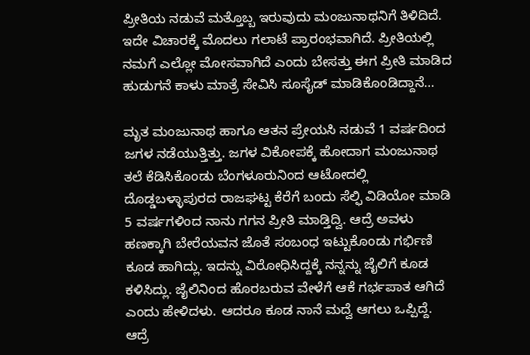ಪ್ರೀತಿಯ ನಡುವೆ ಮತ್ತೊಬ್ಬ ಇರುವುದು ಮಂಜುನಾಥನಿಗೆ ತಿಳಿದಿದೆ. ಇದೇ ವಿಚಾರಕ್ಕೆ ಮೊದಲು ಗಲಾಟೆ ಪ್ರಾರಂಭವಾಗಿದೆ. ಪ್ರೀತಿಯಲ್ಲಿ ನಮಗೆ ಎಲ್ಲೋ ಮೋಸವಾಗಿದೆ ಎಂದು ಬೇಸತ್ತು ಈಗ ಪ್ರೀತಿ ಮಾಡಿದ ಹುಡುಗನೆ ಕಾಳು ಮಾತ್ರೆ ಸೇವಿಸಿ ಸೂಸೈಡ್ ಮಾಡಿಕೊಂಡಿದ್ದಾನೆ…

ಮೃತ ಮಂಜುನಾಥ‌ ಹಾಗೂ ಆತನ ಪ್ರೇಯಸಿ ನಡುವೆ 1 ವರ್ಷದಿಂದ ಜಗಳ ನಡೆಯುತ್ತಿತ್ತು. ಜಗಳ ವಿಕೋಪಕ್ಕೆ ಹೋದಾಗ ಮಂಜುನಾಥ ತಲೆ ಕೆಡಿಸಿಕೊಂಡು ಬೆಂಗಳೂರುನಿಂದ ಆಟೋದಲ್ಲಿ ದೊಡ್ಡಬಳ್ಳಾಪುರದ ರಾಜಘಟ್ಟ ಕೆರೆಗೆ ಬಂದು ಸೆಲ್ಫಿ ವಿಡಿಯೋ ಮಾಡಿ 5 ವರ್ಷಗಳಿಂದ ನಾನು ಗಗನ ಪ್ರೀತಿ ಮಾಡ್ತಿದ್ವಿ. ಆದ್ರೆ ಅವಳು ಹಣಕ್ಕಾಗಿ ಬೇರೆಯವನ ಜೊತೆ ಸಂಬಂಧ ಇಟ್ಟುಕೊಂಡು ಗರ್ಭಿಣಿ ಕೂಡ ಹಾಗಿದ್ಲು. ಇದನ್ನು ವಿರೋಧಿಸಿದ್ದಕ್ಕೆ ನನ್ನನ್ನು ಜೈಲಿಗೆ ಕೂಡ ಕಳಿಸಿದ್ಲು. ಜೈಲಿನಿಂದ ಹೊರಬರುವ ವೇಳೆಗೆ ಆಕೆ ಗರ್ಭಪಾತ‌ ಆಗಿದೆ ಎಂದು ಹೇಳಿದಳು. ಆದರೂ ಕೂಡ ನಾನೆ ಮದ್ವೆ ಆಗಲು ಒಪ್ಪಿದ್ದೆ.  ಆದ್ರೆ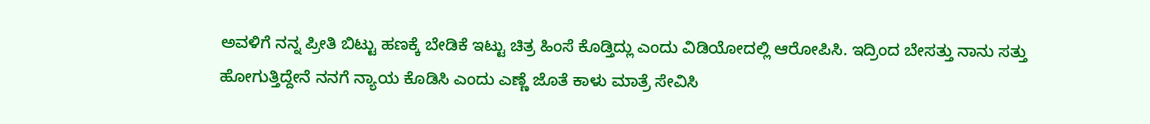ಅವಳಿಗೆ ನನ್ನ ಪ್ರೀತಿ ಬಿಟ್ಟು ಹಣಕ್ಕೆ ಬೇಡಿಕೆ ಇಟ್ಟು ಚಿತ್ರ ಹಿಂಸೆ ಕೊಡ್ತಿದ್ಲು ಎಂದು ವಿಡಿಯೋದಲ್ಲಿ ಆರೋಪಿಸಿ. ಇದ್ರಿಂದ ಬೇಸತ್ತು ನಾನು ಸತ್ತು ಹೋಗುತ್ತಿದ್ದೇನೆ ನನಗೆ ನ್ಯಾಯ ಕೊಡಿಸಿ ಎಂದು ಎಣ್ಣೆ ಜೊತೆ ಕಾಳು ಮಾತ್ರೆ ಸೇವಿಸಿ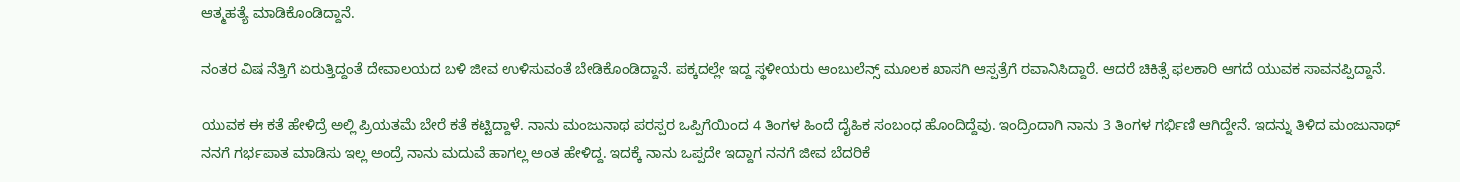ಆತ್ಮಹತ್ಯೆ ಮಾಡಿಕೊಂಡಿದ್ದಾನೆ.

ನಂತರ ವಿಷ ನೆತ್ತಿಗೆ ಏರುತ್ತಿದ್ದಂತೆ ದೇವಾಲಯದ ಬಳಿ ಜೀವ ಉಳಿಸುವಂತೆ ಬೇಡಿಕೊಂಡಿದ್ದಾನೆ. ಪಕ್ಕದಲ್ಲೇ ಇದ್ದ ಸ್ಥಳೀಯರು ಆಂಬುಲೆನ್ಸ್ ಮೂಲಕ ಖಾಸಗಿ ಆಸ್ಪತ್ರೆಗೆ ರವಾನಿಸಿದ್ದಾರೆ. ಆದರೆ ಚಿಕಿತ್ಸೆ ಫಲಕಾರಿ ಆಗದೆ ಯುವಕ‌ ಸಾವನಪ್ಪಿದ್ದಾನೆ.

ಯುವಕ ಈ ಕತೆ ಹೇಳಿದ್ರೆ ಅಲ್ಲಿ ಪ್ರಿಯತಮೆ ಬೇರೆ ಕತೆ ಕಟ್ಟಿದ್ದಾಳೆ. ನಾನು ಮಂಜುನಾಥ ಪರಸ್ಪರ ಒಪ್ಪಿಗೆಯಿಂದ 4 ತಿಂಗಳ ಹಿಂದೆ ದೈಹಿಕ ಸಂಬಂಧ ಹೊಂದಿದ್ದೆವು. ಇಂದ್ರಿಂದಾಗಿ ನಾನು 3 ತಿಂಗಳ ಗರ್ಭಿಣಿ ಆಗಿದ್ದೇನೆ. ಇದನ್ನು ತಿಳಿದ ಮಂಜುನಾಥ್ ನನಗೆ ಗರ್ಭಪಾತ ಮಾಡಿಸು ಇಲ್ಲ ಅಂದ್ರೆ ನಾನು ಮದುವೆ ಹಾಗಲ್ಲ ಅಂತ ಹೇಳಿದ್ದ. ಇದಕ್ಕೆ ನಾನು ಒಪ್ಪದೇ ಇದ್ದಾಗ ನನಗೆ ಜೀವ ಬೆದರಿಕೆ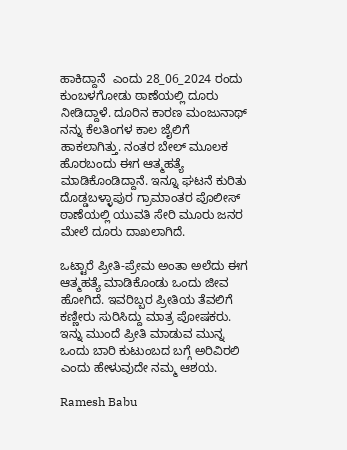ಹಾಕಿದ್ದಾನೆ  ಎಂದು 28_06_2024 ರಂದು ಕುಂಬಳಗೋಡು ಠಾಣೆಯಲ್ಲಿ ದೂರು ನೀಡಿದ್ದಾಳೆ. ದೂರಿನ‌ ಕಾರಣ ಮಂಜುನಾಥ್ ನನ್ನು ಕೆಲತಿಂಗಳ ಕಾಲ ಜೈಲಿಗೆ ಹಾಕಲಾಗಿತ್ತು. ನಂತರ ಬೇಲ್ ಮೂಲಕ ಹೊರಬಂದು ಈಗ ಆತ್ಮಹತ್ಯೆ ಮಾಡಿಕೊಂಡಿದ್ದಾನೆ. ಇನ್ನೂ ಘಟನೆ ಕುರಿತು ದೊಡ್ಡಬಳ್ಳಾಪುರ ಗ್ರಾಮಾಂತರ ಪೊಲೀಸ್ ಠಾಣೆಯಲ್ಲಿ ಯುವತಿ ಸೇರಿ ಮೂರು ಜನರ ಮೇಲೆ ದೂರು ದಾಖಲಾಗಿದೆ.

ಒಟ್ಟಾರೆ ಪ್ರೀತಿ-ಪ್ರೇಮ ಅಂತಾ ಅಲೆದು‌ ಈಗ ಆತ್ಮಹತ್ಯೆ ಮಾಡಿಕೊಂಡು ಒಂದು ಜೀವ ಹೋಗಿದೆ. ಇವರಿಬ್ಬರ ಪ್ರೀತಿಯ ತೆವಲಿಗೆ ಕಣ್ಣೀರು ಸುರಿಸಿದ್ದು ಮಾತ್ರ ಪೋಷಕರು. ಇನ್ನು ಮುಂದೆ ಪ್ರೀತಿ ಮಾಡುವ ಮುನ್ನ ಒಂದು ಬಾರಿ ಕುಟುಂಬದ ಬಗ್ಗೆ ಅರಿವಿರಲಿ ಎಂದು ಹೇಳುವುದೇ ನಮ್ಮ ಆಶಯ.

Ramesh Babu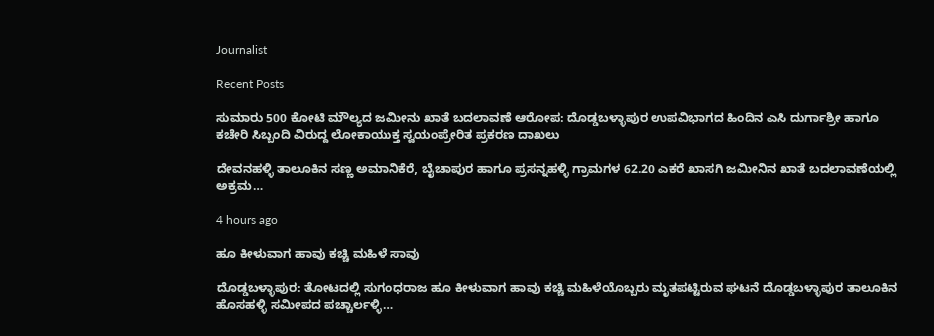Journalist

Recent Posts

ಸುಮಾರು 500 ಕೋಟಿ ಮೌಲ್ಯದ ಜಮೀನು ಖಾತೆ ಬದಲಾವಣೆ ಆರೋಪ: ದೊಡ್ಡಬಳ್ಳಾಪುರ ಉಪವಿಭಾಗದ ಹಿಂದಿನ ಎಸಿ ದುರ್ಗಾಶ್ರೀ ಹಾಗೂ ಕಚೇರಿ ಸಿಬ್ಬಂದಿ ವಿರುದ್ದ ಲೋಕಾಯುಕ್ತ ಸ್ವಯಂಪ್ರೇರಿತ ಪ್ರಕರಣ ದಾಖಲು

ದೇವನಹಳ್ಳಿ ತಾಲೂಕಿನ ಸಣ್ಣ ಅಮಾನಿಕೆರೆ, ಬೈಚಾಪುರ ಹಾಗೂ ಪ್ರಸನ್ನಹಳ್ಳಿ ಗ್ರಾಮಗಳ 62.20 ಎಕರೆ ಖಾಸಗಿ ಜಮೀನಿನ ಖಾತೆ ಬದಲಾವಣೆಯಲ್ಲಿ ಅಕ್ರಮ…

4 hours ago

ಹೂ ಕೀಳುವಾಗ ಹಾವು ಕಚ್ಚಿ ಮಹಿಳೆ ಸಾವು

ದೊಡ್ಡಬಳ್ಳಾಪುರ: ತೋಟದಲ್ಲಿ ಸುಗಂಧರಾಜ ಹೂ ಕೀಳುವಾಗ ಹಾವು ಕಚ್ಚಿ ಮಹಿಳೆಯೊಬ್ಬರು ಮೃತಪಟ್ಟಿರುವ ಘಟನೆ ದೊಡ್ಡಬಳ್ಳಾಪುರ ತಾಲೂಕಿನ ಹೊಸಹಳ್ಳಿ ಸಮೀಪದ ಪಚ್ಚಾರ್ಲಳ್ಳಿ…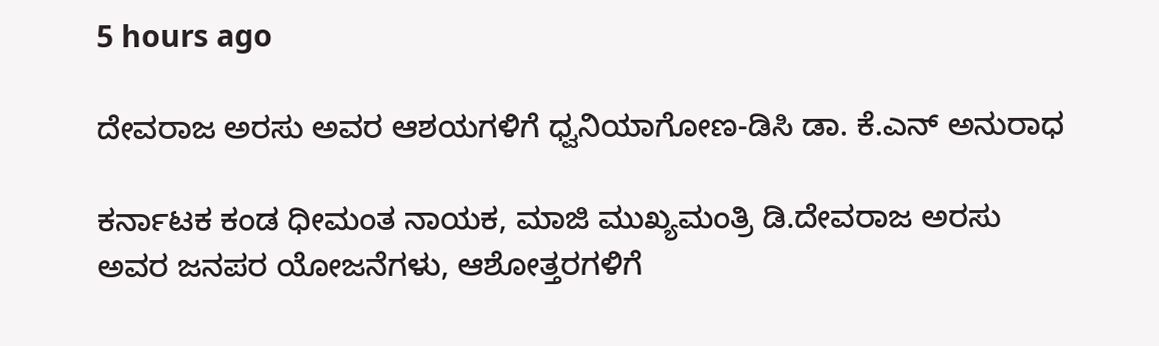5 hours ago

ದೇವರಾಜ ಅರಸು ಅವರ ಆಶಯಗಳಿಗೆ ಧ್ವನಿಯಾಗೋಣ-ಡಿಸಿ ಡಾ. ಕೆ.ಎನ್ ಅನುರಾಧ

ಕರ್ನಾಟಕ ಕಂಡ ಧೀಮಂತ ನಾಯಕ, ಮಾಜಿ ಮುಖ್ಯಮಂತ್ರಿ ಡಿ.ದೇವರಾಜ ಅರಸು ಅವರ ಜನಪರ ಯೋಜನೆಗಳು, ಆಶೋತ್ತರಗಳಿಗೆ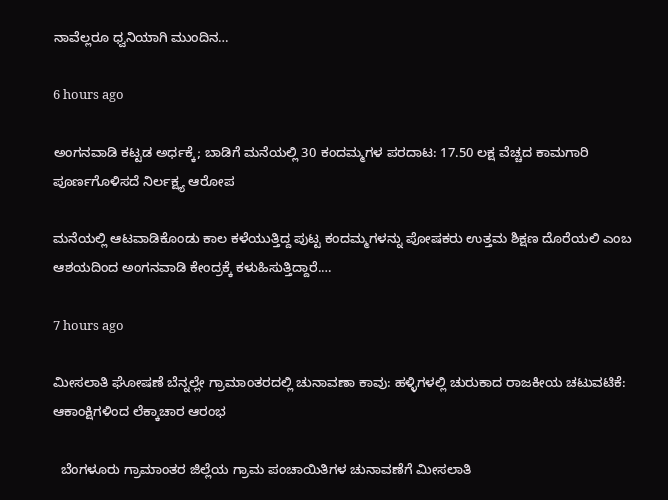ನಾವೆಲ್ಲರೂ ಧ್ವನಿಯಾಗಿ ಮುಂದಿನ…

6 hours ago

ಅಂಗನವಾಡಿ ಕಟ್ಟಡ ಅರ್ಧಕ್ಕೆ; ಬಾಡಿಗೆ ಮನೆಯಲ್ಲಿ 30 ಕಂದಮ್ಮಗಳ ಪರದಾಟ: 17.50 ಲಕ್ಷ ವೆಚ್ಚದ ಕಾಮಗಾರಿ ಪೂರ್ಣಗೊಳಿಸದೆ ನಿರ್ಲಕ್ಷ್ಯ ಆರೋಪ

ಮನೆಯಲ್ಲಿ ಆಟವಾಡಿಕೊಂಡು ಕಾಲ ಕಳೆಯುತ್ತಿದ್ದ ಪುಟ್ಟ ಕಂದಮ್ಮಗಳನ್ನು ಪೋಷಕರು ಉತ್ತಮ ಶಿಕ್ಷಣ ದೊರೆಯಲಿ ಎಂಬ ಆಶಯದಿಂದ ಅಂಗನವಾಡಿ ಕೇಂದ್ರಕ್ಕೆ ಕಳುಹಿಸುತ್ತಿದ್ದಾರೆ.…

7 hours ago

ಮೀಸಲಾತಿ ಘೋಷಣೆ ಬೆನ್ನಲ್ಲೇ ಗ್ರಾಮಾಂತರದಲ್ಲಿ ಚುನಾವಣಾ ಕಾವು: ಹಳ್ಳಿಗಳಲ್ಲಿ ಚುರುಕಾದ ರಾಜಕೀಯ ಚಟುವಟಿಕೆ: ಆಕಾಂಕ್ಷಿಗಳಿಂದ ಲೆಕ್ಕಾಚಾರ ಆರಂಭ

  ಬೆಂಗಳೂರು ಗ್ರಾಮಾಂತರ ಜಿಲ್ಲೆಯ ಗ್ರಾಮ ಪಂಚಾಯಿತಿಗಳ ಚುನಾವಣೆಗೆ ಮೀಸಲಾತಿ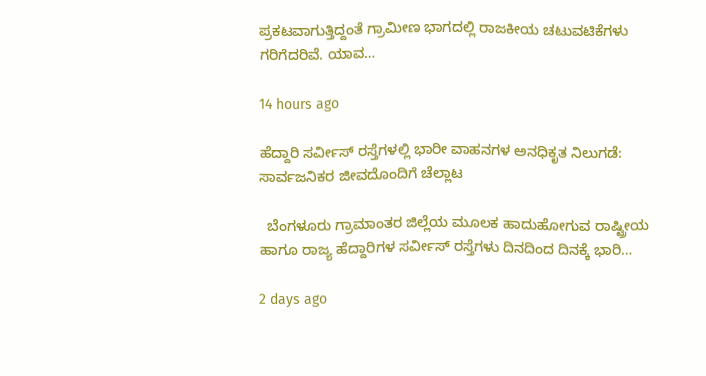ಪ್ರಕಟವಾಗುತ್ತಿದ್ದಂತೆ ಗ್ರಾಮೀಣ ಭಾಗದಲ್ಲಿ ರಾಜಕೀಯ ಚಟುವಟಿಕೆಗಳು ಗರಿಗೆದರಿವೆ. ಯಾವ…

14 hours ago

ಹೆದ್ದಾರಿ ಸರ್ವೀಸ್ ರಸ್ತೆಗಳಲ್ಲಿ ಭಾರೀ ವಾಹನಗಳ ಅನಧಿಕೃತ ನಿಲುಗಡೆ: ಸಾರ್ವಜನಿಕರ ಜೀವದೊಂದಿಗೆ ಚೆಲ್ಲಾಟ

  ಬೆಂಗಳೂರು ಗ್ರಾಮಾಂತರ ಜಿಲ್ಲೆಯ ಮೂಲಕ ಹಾದುಹೋಗುವ ರಾಷ್ಟ್ರೀಯ ಹಾಗೂ ರಾಜ್ಯ ಹೆದ್ದಾರಿಗಳ ಸರ್ವೀಸ್ ರಸ್ತೆಗಳು ದಿನದಿಂದ ದಿನಕ್ಕೆ ಭಾರಿ…

2 days ago